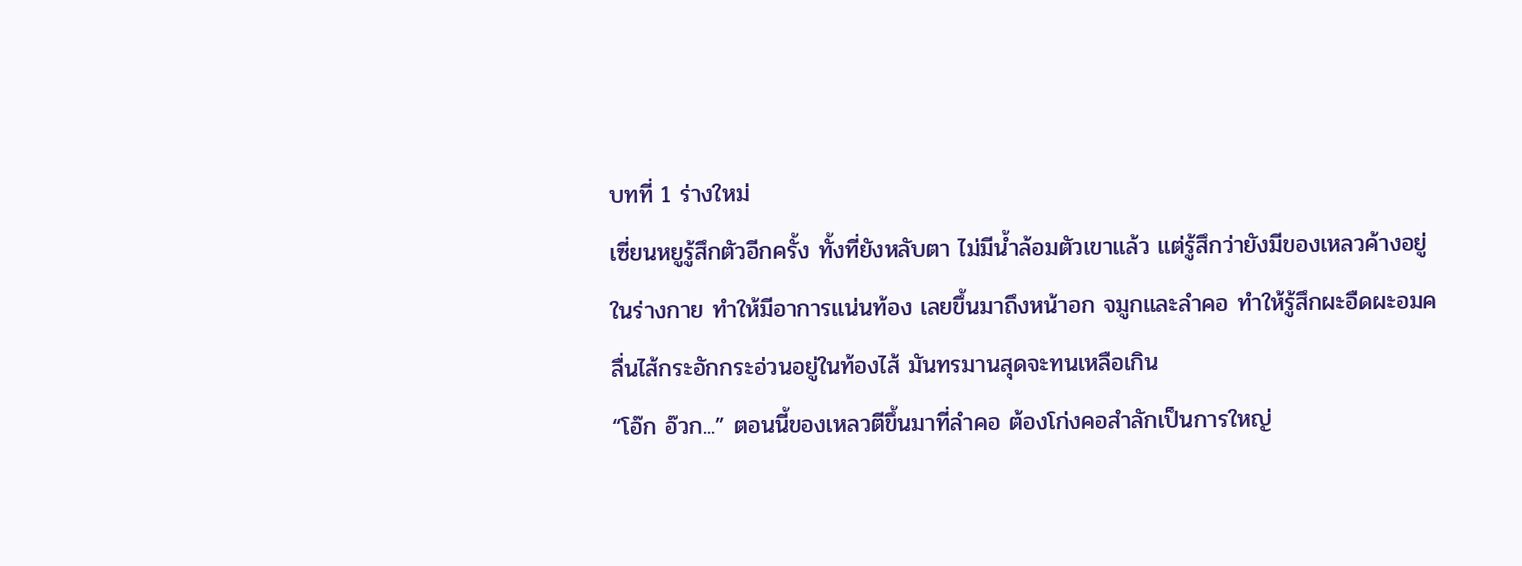บทที่ 1 ร่างใหม่
เซี่ยนหยูรู้สึกตัวอีกครั้ง ทั้งที่ยังหลับตา ไม่มีน้ำล้อมตัวเขาแล้ว แต่รู้สึกว่ายังมีของเหลวค้างอยู่ในร่างกาย ทำให้มีอาการแน่นท้อง เลยขึ้นมาถึงหน้าอก จมูกและลำคอ ทำให้รู้สึกผะอืดผะอมคลื่นไส้กระอักกระอ่วนอยู่ในท้องไส้ มันทรมานสุดจะทนเหลือเกิน
“โอ๊ก อ๊วก...” ตอนนี้ของเหลวตีขึ้นมาที่ลำคอ ต้องโก่งคอสำลักเป็นการใหญ่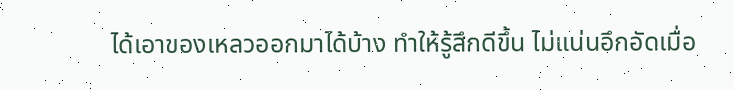ได้เอาของเหลวออกมาได้บ้าง ทำให้รู้สึกดีขึ้น ไม่แน่นอึกอัดเมื่อ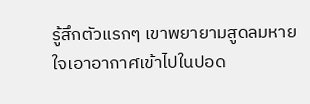รู้สึกตัวแรกๆ เขาพยายามสูดลมหายใจเอาอากาศเข้าไปในปอด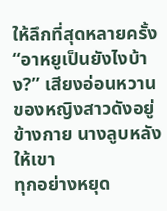ให้ลึกที่สุดหลายครั้ง
“อาหยูเป็นยังไงบ้าง?” เสียงอ่อนหวานของหญิงสาวดังอยู่ข้างกาย นางลูบหลังให้เขา
ทุกอย่างหยุด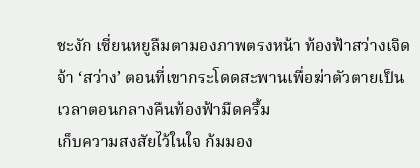ชะงัก เซี่ยนหยูลืมตามองภาพตรงหน้า ท้องฟ้าสว่างเจิดจ้า ‘สว่าง’ ตอนที่เขากระโดดสะพานเพื่อฆ่าตัวตายเป็นเวลาตอนกลางคืนท้องฟ้ามืดครึ้ม
เก็บความสงสัยไว้ในใจ ก้มมอง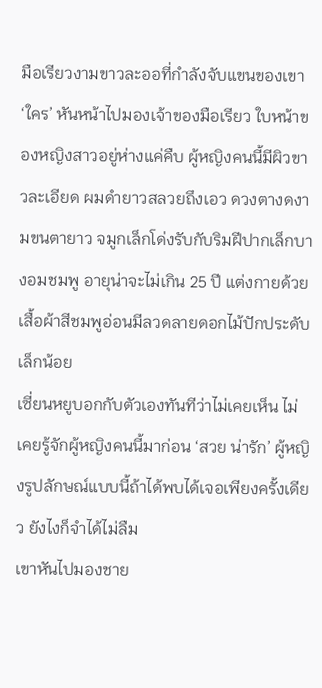มือเรียวงามขาวละออที่กำลังจับแขนของเขา
‘ใคร’ หันหน้าไปมองเจ้าของมือเรียว ใบหน้าของหญิงสาวอยู่ห่างแค่คืบ ผู้หญิงคนนี้มีผิวขาวละเอียด ผมดำยาวสลวยถึงเอว ดวงตางดงามขนตายาว จมูกเล็กโด่งรับกับริมฝีปากเล็กบางอมชมพู อายุน่าจะไม่เกิน 25 ปี แต่งกายด้วยเสื้อผ้าสีชมพูอ่อนมีลวดลายดอกไม้ปักประดับเล็กน้อย
เซี่ยนหยูบอกกับตัวเองทันทีว่าไม่เคยเห็น ไม่เคยรู้จักผู้หญิงคนนี้มาก่อน ‘สวย น่ารัก’ ผู้หญิงรูปลักษณ์แบบนี้ถ้าได้พบได้เจอเพียงครั้งเดียว ยังไงก็จำได้ไม่ลืม
เขาหันไปมองชาย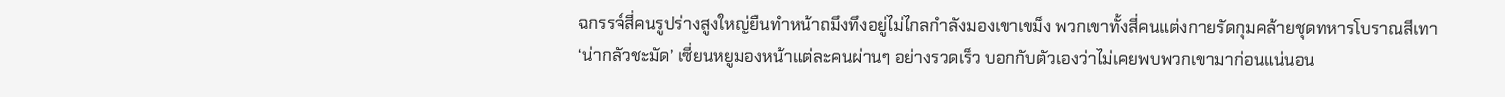ฉกรรจ์สี่คนรูปร่างสูงใหญ่ยืนทำหน้าถมึงทึงอยู่ไม่ไกลกำลังมองเขาเขม็ง พวกเขาทั้งสี่คนแต่งกายรัดกุมคล้ายชุดทหารโบราณสีเทา
‘น่ากลัวชะมัด’ เซี่ยนหยูมองหน้าแต่ละคนผ่านๆ อย่างรวดเร็ว บอกกับตัวเองว่าไม่เคยพบพวกเขามาก่อนแน่นอน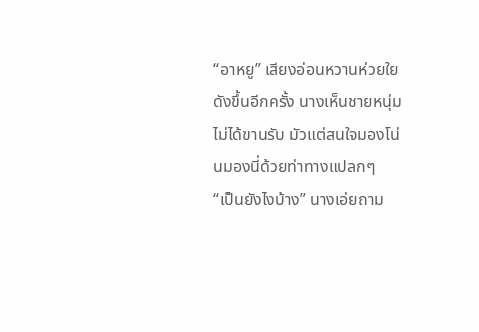“อาหยู” เสียงอ่อนหวานห่วยใยดังขึ้นอีกครั้ง นางเห็นชายหนุ่มไม่ได้ขานรับ มัวแต่สนใจมองโน่นมองนี่ด้วยท่าทางแปลกๆ
“เป็นยังไงบ้าง” นางเอ่ยถาม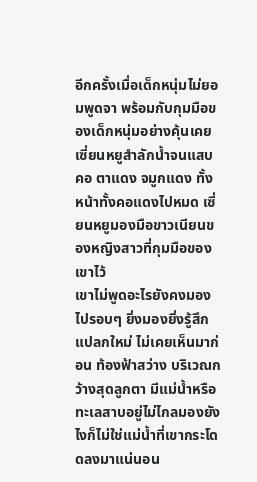อีกครั้งเมื่อเด็กหนุ่มไม่ยอมพูดจา พร้อมกับกุมมือของเด็กหนุ่มอย่างคุ้นเคย
เซี่ยนหยูสำลักน้ำจนแสบคอ ตาแดง จมูกแดง ทั้งหน้าทั้งคอแดงไปหมด เซี่ยนหยูมองมือขาวเนียนของหญิงสาวที่กุมมือของเขาไว้
เขาไม่พูดอะไรยังคงมองไปรอบๆ ยิ่งมองยิ่งรู้สึกแปลกใหม่ ไม่เคยเห็นมาก่อน ท้องฟ้าสว่าง บริเวณกว้างสุดลูกตา มีแม่น้ำหรือทะเลสาบอยู่ไม่ไกลมองยังไงก็ไม่ใช่แม่น้ำที่เขากระโดดลงมาแน่นอน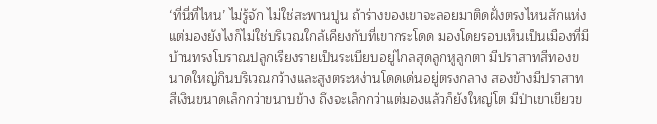‘ที่นี่ที่ไหน’ ไม่รู้จัก ไม่ใช่สะพานปูน ถ้าร่างของเขาจะลอยมาติดฝั่งตรงไหนสักแห่ง แต่มองยังไงก็ไม่ใช่บริเวณใกล้เคียงกับที่เขากระโดด มองโดยรอบเห็นเป็นเมืองที่มีบ้านทรงโบราณปลูกเรียงรายเป็นระเบียบอยู่ไกลสุดลูกหูลูกตา มีปราสาทสีทองขนาดใหญ่กินบริเวณกว้างและสูงตระหง่านโดดเด่นอยู่ตรงกลาง สองข้างมีปราสาทสีเงินขนาดเล็กกว่าขนาบข้าง ถึงจะเล็กกว่าแต่มองแล้วก็ยังใหญ่โต มีป่าเขาเขียวข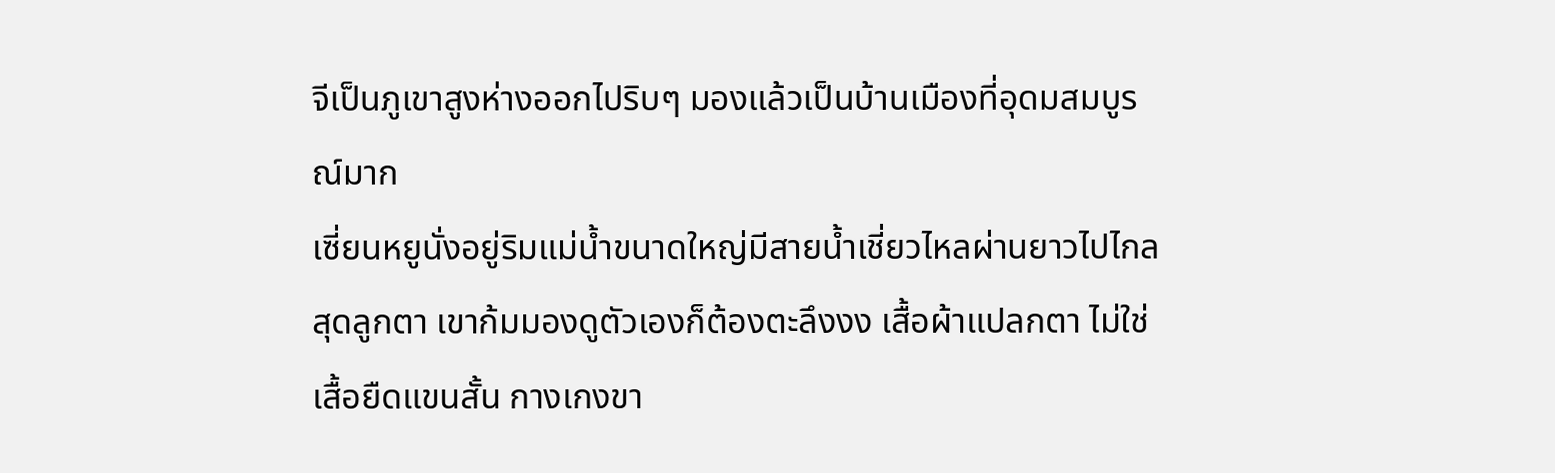จีเป็นภูเขาสูงห่างออกไปริบๆ มองแล้วเป็นบ้านเมืองที่อุดมสมบูรณ์มาก
เซี่ยนหยูนั่งอยู่ริมแม่น้ำขนาดใหญ่มีสายน้ำเชี่ยวไหลผ่านยาวไปไกลสุดลูกตา เขาก้มมองดูตัวเองก็ต้องตะลึงงง เสื้อผ้าแปลกตา ไม่ใช่เสื้อยืดแขนสั้น กางเกงขา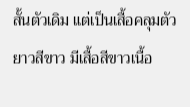สั้นตัวเดิม แต่เป็นเสื้อคลุมตัวยาวสีขาว มีเสื้อสีขาวเนื้อ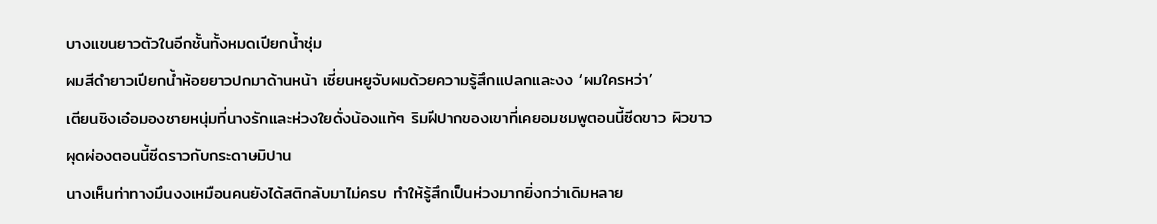บางแขนยาวตัวในอีกชั้นทั้งหมดเปียกน้ำชุ่ม
ผมสีดำยาวเปียกน้ำห้อยยาวปกมาด้านหน้า เซี่ยนหยูจับผมด้วยความรู้สึกแปลกและงง ‘ผมใครหว่า’
เตียนชิงเอ๋อมองชายหนุ่มที่นางรักและห่วงใยดั่งน้องแท้ๆ ริมฝีปากของเขาที่เคยอมชมพูตอนนี้ซีดขาว ผิวขาวผุดผ่องตอนนี้ซีดราวกับกระดาษมิปาน
นางเห็นท่าทางมึนงงเหมือนคนยังได้สติกลับมาไม่ครบ ทำให้รู้สึกเป็นห่วงมากยิ่งกว่าเดิมหลาย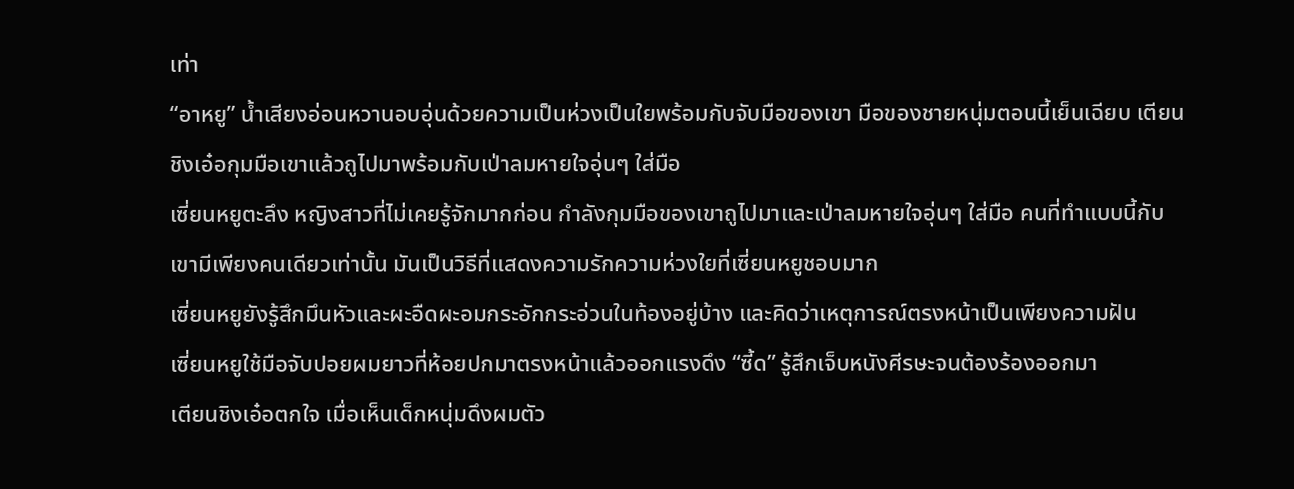เท่า
“อาหยู” น้ำเสียงอ่อนหวานอบอุ่นด้วยความเป็นห่วงเป็นใยพร้อมกับจับมือของเขา มือของชายหนุ่มตอนนี้เย็นเฉียบ เตียนชิงเอ๋อกุมมือเขาแล้วถูไปมาพร้อมกับเป่าลมหายใจอุ่นๆ ใส่มือ
เซี่ยนหยูตะลึง หญิงสาวที่ไม่เคยรู้จักมากก่อน กำลังกุมมือของเขาถูไปมาและเป่าลมหายใจอุ่นๆ ใส่มือ คนที่ทำแบบนี้กับเขามีเพียงคนเดียวเท่านั้น มันเป็นวิธีที่แสดงความรักความห่วงใยที่เซี่ยนหยูชอบมาก
เซี่ยนหยูยังรู้สึกมึนหัวและผะอืดผะอมกระอักกระอ่วนในท้องอยู่บ้าง และคิดว่าเหตุการณ์ตรงหน้าเป็นเพียงความฝัน
เซี่ยนหยูใช้มือจับปอยผมยาวที่ห้อยปกมาตรงหน้าแล้วออกแรงดึง “ซี้ด” รู้สึกเจ็บหนังศีรษะจนต้องร้องออกมา
เตียนชิงเอ๋อตกใจ เมื่อเห็นเด็กหนุ่มดึงผมตัว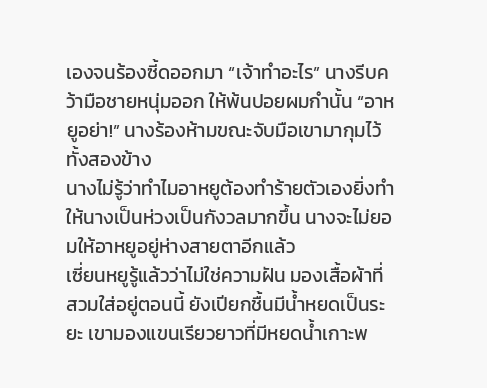เองจนร้องซี้ดออกมา “เจ้าทำอะไร” นางรีบคว้ามือชายหนุ่มออก ให้พ้นปอยผมกำนั้น “อาหยูอย่า!” นางร้องห้ามขณะจับมือเขามากุมไว้ทั้งสองข้าง
นางไม่รู้ว่าทำไมอาหยูต้องทำร้ายตัวเองยิ่งทำให้นางเป็นห่วงเป็นกังวลมากขึ้น นางจะไม่ยอมให้อาหยูอยู่ห่างสายตาอีกแล้ว
เซี่ยนหยูรู้แล้วว่าไม่ใช่ความฝัน มองเสื้อผ้าที่สวมใส่อยู่ตอนนี้ ยังเปียกชื้นมีน้ำหยดเป็นระยะ เขามองแขนเรียวยาวที่มีหยดน้ำเกาะพ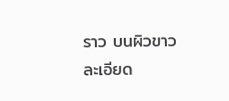ราว บนผิวขาว
ละเอียด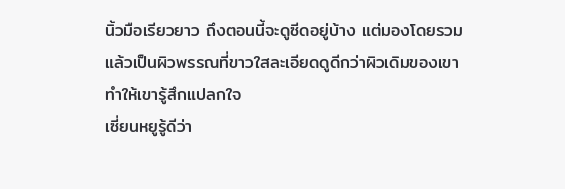นิ้วมือเรียวยาว ถึงตอนนี้จะดูซีดอยู่บ้าง แต่มองโดยรวมแล้วเป็นผิวพรรณที่ขาวใสละเอียดดูดีกว่าผิวเดิมของเขา ทำให้เขารู้สึกแปลกใจ
เซี่ยนหยูรู้ดีว่า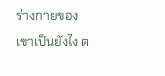ร่างกายของเขาเป็นยังไง ต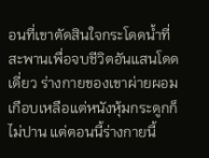อนที่เขาตัดสินใจกระโดดน้ำที่สะพานเพื่อจบชีวิตอันแสนโดดเดี่ยว ร่างกายของเขาผ่ายผอมเกือบเหลือแต่หนังหุ้มกระดูกก็ไม่ปาน แต่ตอนนี้ร่างกายนี้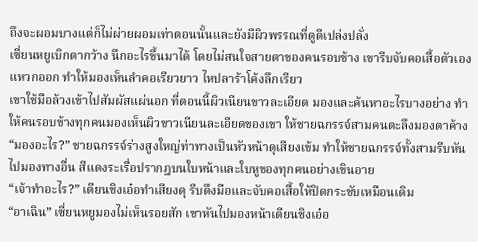ถึงจะผอมบางแต่ก็ไม่ผ่ายผอมเท่าตอนนั้นและยังมีผิวพรรณที่ดูดีเปล่งปลั่ง
เซี่ยนหยูเบิกตากว้าง นึกอะไรขึ้นมาได้ โดยไม่สนใจสายตาของคนรอบข้าง เขารีบจับคอเสื้อตัวเองแหวกออก ทำให้มองเห็นลำคอเรียวยาว ไหปลาร้าโค้งลึกเรียว
เขาใช้มือล้วงเข้าไปสัมผัสแผ่นอก ที่ตอนนี้ผิวเนียนขาวละเอียด มองและค้นหาอะไรบางอย่าง ทำให้คนรอบข้างทุกคนมองเห็นผิวขาวเนียนละเอียดของเขา ให้ชายฉกรรจ์สามคนตะลึงมองตาค้าง
“มองอะไร?” ชายฉกรรจ์ร่างสูงใหญ่ท่าทางเป็นหัวหน้าดุเสียงเข้ม ทำให้ชายฉกรรจ์ทั้งสามรีบหันไปมองทางอื่น สีแดงระเรื่อปรากฎบนใบหน้าและใบหูของทุกคนอย่างเขินอาย
“เจ้าทำอะไร?” เตียนชิงเอ๋อทำเสียงดุ รีบดึงมือและจับคอเสื้อให้ปิดกระชับเหมือนเดิม
“อาเฉิน” เซี่ยนหยูมองไม่เห็นรอยสัก เขาหันไปมองหน้าเตียนชิงเอ๋อ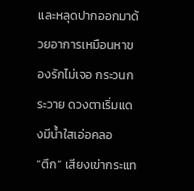และหลุดปากออกมาด้วยอาการเหมือนหาของรักไม่เจอ กระวนกระวาย ดวงตาเริ่มแดงมีน้ำใสเอ่อคลอ
“ตึก” เสียงเข่ากระแท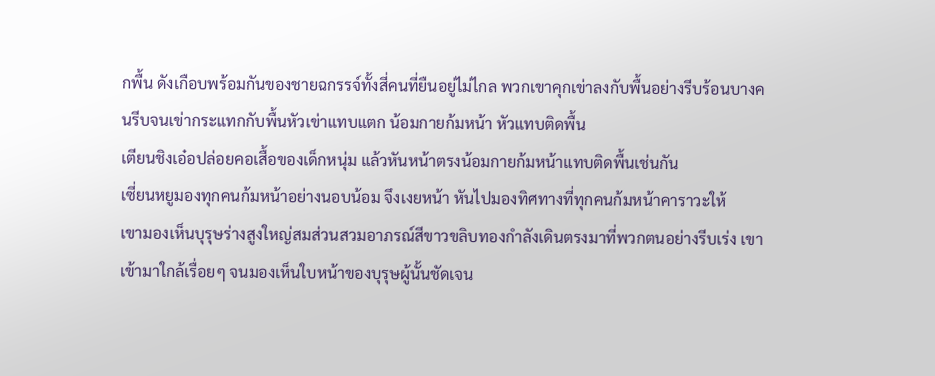กพื้น ดังเกือบพร้อมกันของชายฉกรรจ์ทั้งสี่คนที่ยืนอยู่ไม่ไกล พวกเขาคุกเข่าลงกับพื้นอย่างรีบร้อนบางคนรีบจนเข่ากระแทกกับพื้นหัวเข่าแทบแตก น้อมกายก้มหน้า หัวแทบติดพื้น
เตียนชิงเอ๋อปล่อยคอเสื้อของเด็กหนุ่ม แล้วหันหน้าตรงน้อมกายก้มหน้าแทบติดพื้นเช่นกัน
เซี่ยนหยูมองทุกคนก้มหน้าอย่างนอบน้อม จึงเงยหน้า หันไปมองทิศทางที่ทุกคนก้มหน้าคาราวะให้
เขามองเห็นบุรุษร่างสูงใหญ่สมส่วนสวมอาภรณ์สีขาวขลิบทองกำลังเดินตรงมาที่พวกตนอย่างรีบเร่ง เขาเข้ามาใกล้เรื่อยๆ จนมองเห็นใบหน้าของบุรุษผู้นั้นชัดเจน